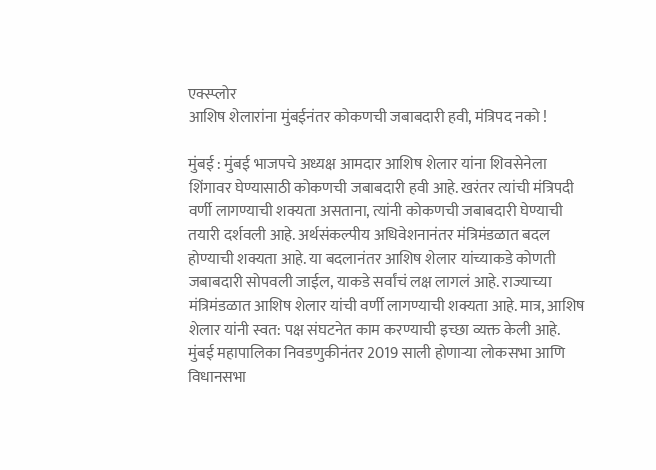एक्स्प्लोर
आशिष शेलारांना मुंबईनंतर कोकणची जबाबदारी हवी, मंत्रिपद नको !

मुंबई : मुंबई भाजपचे अध्यक्ष आमदार आशिष शेलार यांना शिवसेनेला शिंगावर घेण्यासाठी कोकणची जबाबदारी हवी आहे. खरंतर त्यांची मंत्रिपदी वर्णी लागण्याची शक्यता असताना, त्यांनी कोकणची जबाबदारी घेण्याची तयारी दर्शवली आहे. अर्थसंकल्पीय अधिवेशनानंतर मंत्रिमंडळात बदल होण्याची शक्यता आहे. या बदलानंतर आशिष शेलार यांच्याकडे कोणती जबाबदारी सोपवली जाईल, याकडे सर्वांचं लक्ष लागलं आहे. राज्याच्या मंत्रिमंडळात आशिष शेलार यांची वर्णी लागण्याची शक्यता आहे. मात्र, आशिष शेलार यांनी स्वत: पक्ष संघटनेत काम करण्याची इच्छा व्यक्त केली आहे. मुंबई महापालिका निवडणुकीनंतर 2019 साली होणाऱ्या लोकसभा आणि विधानसभा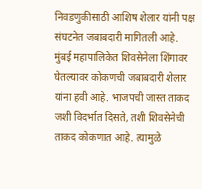निवडणुकीसाठी आशिष शेलार यांनी पक्ष संघटनेत जबाबदारी मागितली आहे. मुंबई महापालिकेत शिवसेनेला शिंगावर घेतल्यावर कोकणची जबाबदारी शेलार यांना हवी आहे. भाजपची जास्त ताकद जशी विदर्भात दिसते, तशी शिवसेनेची ताकद कोकणात आहे. त्यामुळे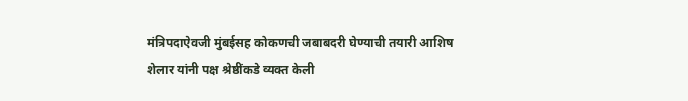मंत्रिपदाऐवजी मुंबईसह कोकणची जबाबदरी घेण्याची तयारी आशिष शेलार यांनी पक्ष श्रेष्ठींकडे व्यक्त केली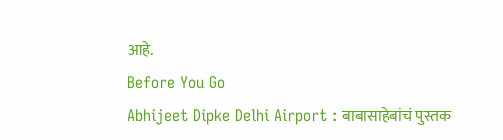आहे.
Before You Go
Abhijeet Dipke Delhi Airport : बाबासाहेबांचं पुस्तक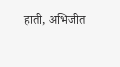हाती, अभिजीत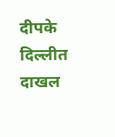दीपके दिल्लीत दाखल